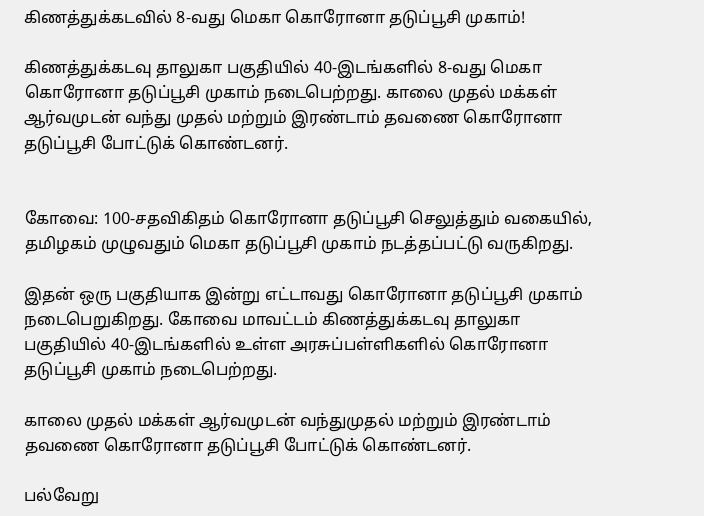கிணத்துக்கடவில் 8-வது மெகா கொரோனா தடுப்பூசி முகாம்!

கிணத்துக்கடவு தாலுகா பகுதியில் 40-இடங்களில் 8-வது மெகா கொரோனா தடுப்பூசி முகாம் நடைபெற்றது. காலை முதல் மக்கள் ஆர்வமுடன் வந்து முதல் மற்றும் இரண்டாம் தவணை கொரோனா தடுப்பூசி போட்டுக் கொண்டனர்.


கோவை: 100-சதவிகிதம் கொரோனா தடுப்பூசி செலுத்தும் வகையில், தமிழகம் முழுவதும் மெகா தடுப்பூசி முகாம் நடத்தப்பட்டு வருகிறது.

இதன் ஒரு பகுதியாக இன்று எட்டாவது கொரோனா தடுப்பூசி முகாம் நடைபெறுகிறது. கோவை மாவட்டம் கிணத்துக்கடவு தாலுகா பகுதியில் 40-இடங்களில் உள்ள அரசுப்பள்ளிகளில் கொரோனா தடுப்பூசி முகாம் நடைபெற்றது.

காலை முதல் மக்கள் ஆர்வமுடன் வந்துமுதல் மற்றும் இரண்டாம் தவணை கொரோனா தடுப்பூசி போட்டுக் கொண்டனர்.

பல்வேறு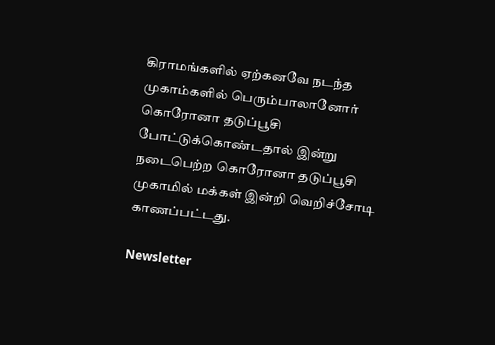கிராமங்களில் ஏற்கனவே நடந்த முகாம்களில் பெரும்பாலானோர் கொரோனா தடுப்பூசி போட்டுக்கொண்டதால் இன்று நடைபெற்ற கொரோனா தடுப்பூசி முகாமில் மக்கள் இன்றி வெறிச்சோடி காணப்பட்டது.

Newsletter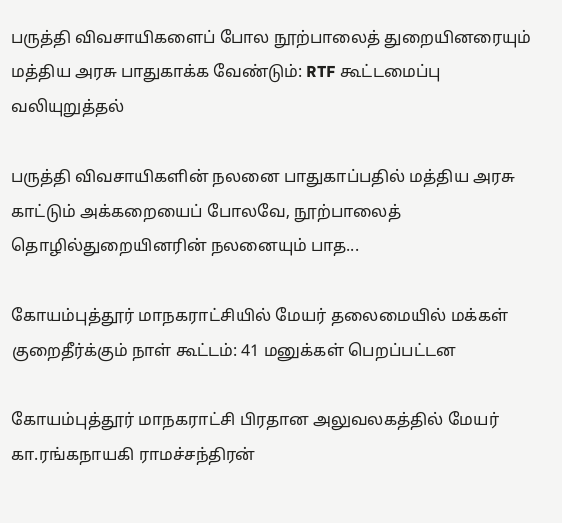பருத்தி விவசாயிகளைப் போல நூற்பாலைத் துறையினரையும் மத்திய அரசு பாதுகாக்க வேண்டும்: RTF கூட்டமைப்பு வலியுறுத்தல்

பருத்தி விவசாயிகளின் நலனை பாதுகாப்பதில் மத்திய அரசு காட்டும் அக்கறையைப் போலவே, நூற்பாலைத் தொழில்துறையினரின் நலனையும் பாத...

கோயம்புத்தூர் மாநகராட்சியில் மேயர் தலைமையில் மக்கள் குறைதீர்க்கும் நாள் கூட்டம்: 41 மனுக்கள் பெறப்பட்டன

கோயம்புத்தூர் மாநகராட்சி பிரதான அலுவலகத்தில் மேயர் கா.ரங்கநாயகி ராமச்சந்திரன்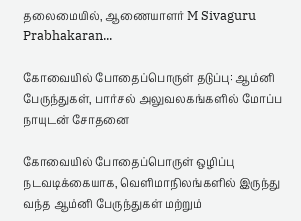தலைமையில், ஆணையாளர் M Sivaguru Prabhakaran...

கோவையில் போதைப்பொருள் தடுப்பு: ஆம்னி பேருந்துகள், பார்சல் அலுவலகங்களில் மோப்ப நாயுடன் சோதனை

கோவையில் போதைப்பொருள் ஒழிப்பு நடவடிக்கையாக, வெளிமாநிலங்களில் இருந்து வந்த ஆம்னி பேருந்துகள் மற்றும்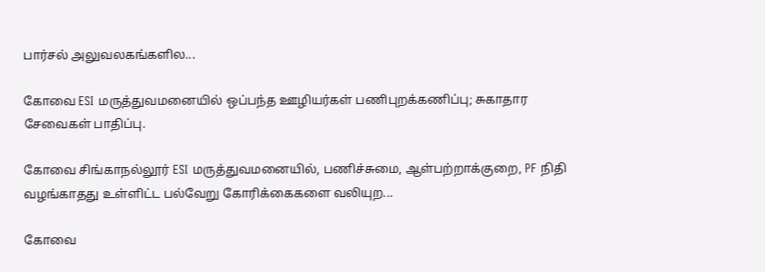பார்சல் அலுவலகங்களில...

கோவை ESI மருத்துவமனையில் ஒப்பந்த ஊழியர்கள் பணிபுறக்கணிப்பு; சுகாதார சேவைகள் பாதிப்பு.

கோவை சிங்காநல்லூர் ESI மருத்துவமனையில், பணிச்சுமை, ஆள்பற்றாக்குறை, PF நிதி வழங்காதது உள்ளிட்ட பல்வேறு கோரிக்கைகளை வலியுற...

கோவை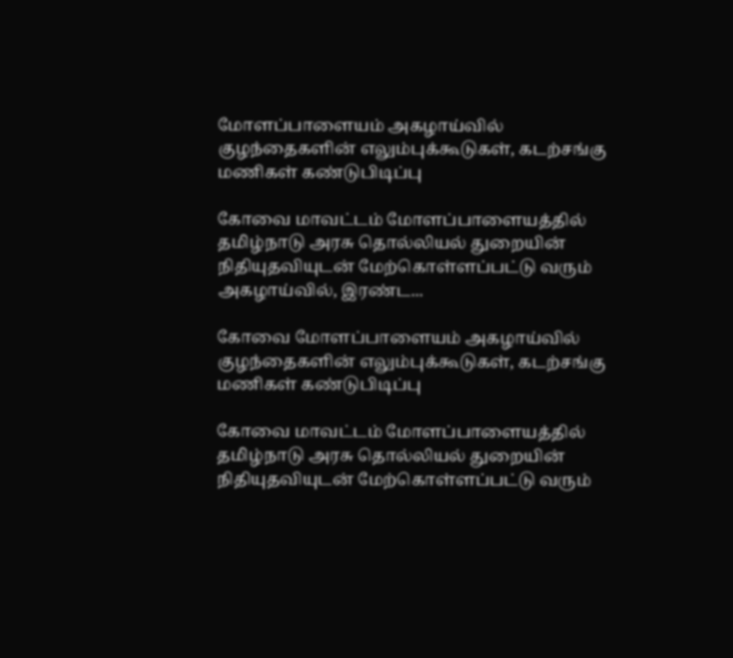மோளப்பாளையம் அகழாய்வில் குழந்தைகளின் எலும்புக்கூடுகள், கடற்சங்கு மணிகள் கண்டுபிடிப்பு

கோவை மாவட்டம் மோளப்பாளையத்தில் தமிழ்நாடு அரசு தொல்லியல் துறையின் நிதியுதவியுடன் மேற்கொள்ளப்பட்டு வரும் அகழாய்வில், இரண்ட...

கோவை மோளப்பாளையம் அகழாய்வில் குழந்தைகளின் எலும்புக்கூடுகள், கடற்சங்கு மணிகள் கண்டுபிடிப்பு

கோவை மாவட்டம் மோளப்பாளையத்தில் தமிழ்நாடு அரசு தொல்லியல் துறையின் நிதியுதவியுடன் மேற்கொள்ளப்பட்டு வரும்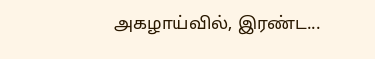அகழாய்வில், இரண்ட...